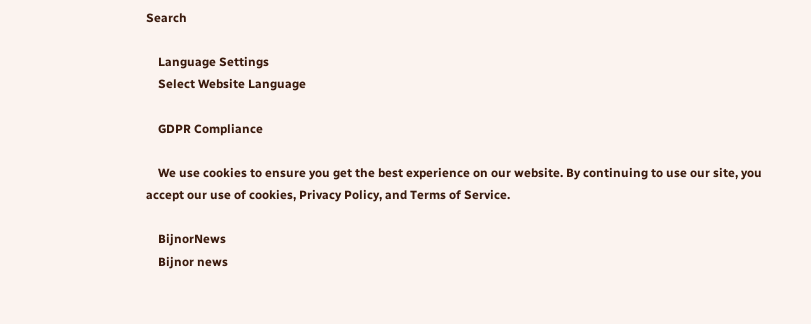Search

    Language Settings
    Select Website Language

    GDPR Compliance

    We use cookies to ensure you get the best experience on our website. By continuing to use our site, you accept our use of cookies, Privacy Policy, and Terms of Service.

    BijnorNews
    Bijnor news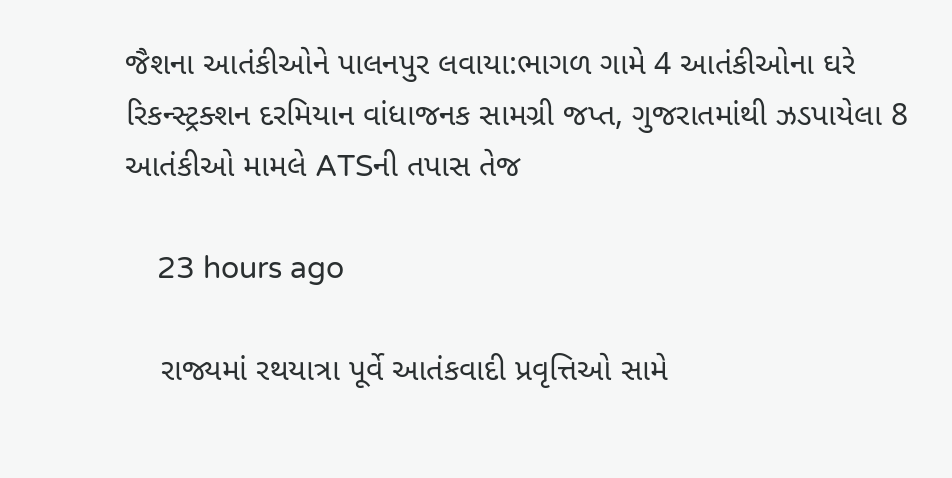જૈશના આતંકીઓને પાલનપુર લવાયા:ભાગળ ગામે 4 આતંકીઓના ઘરે રિકન્સ્ટ્રક્શન દરમિયાન વાંધાજનક સામગ્રી જપ્ત, ગુજરાતમાંથી ઝડપાયેલા 8 આતંકીઓ મામલે ATSની તપાસ તેજ

    23 hours ago

    રાજ્યમાં રથયાત્રા પૂર્વે આતંકવાદી પ્રવૃત્તિઓ સામે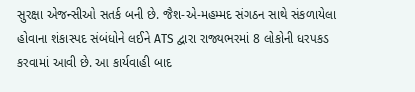સુરક્ષા એજન્સીઓ સતર્ક બની છે. જૈશ-એ-મહમ્મદ સંગઠન સાથે સંકળાયેલા હોવાના શંકાસ્પદ સંબંધોને લઈને ATS દ્વારા રાજ્યભરમાં 8 લોકોની ધરપકડ કરવામાં આવી છે. આ કાર્યવાહી બાદ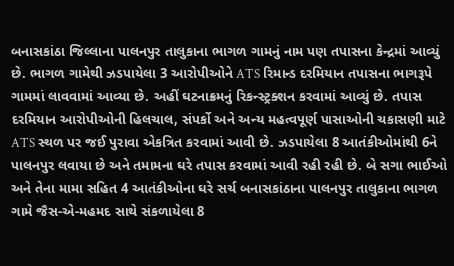બનાસકાંઠા જિલ્લાના પાલનપુર તાલુકાના ભાગળ ગામનું નામ પણ તપાસના કેન્દ્રમાં આવ્યું છે. ભાગળ ગામેથી ઝડપાયેલા 3 આરોપીઓને ATS રિમાન્ડ દરમિયાન તપાસના ભાગરૂપે ગામમાં લાવવામાં આવ્યા છે. અહીં ઘટનાક્રમનું રિકન્સ્ટ્રક્શન કરવામાં આવ્યું છે. તપાસ દરમિયાન આરોપીઓની હિલચાલ, સંપર્કો અને અન્ય મહત્વપૂર્ણ પાસાઓની ચકાસણી માટે ATS સ્થળ પર જઈ પુરાવા એકત્રિત કરવામાં આવી છે. ઝડપાયેલા 8 આતંકીઓમાંથી 6ને પાલનપુર લવાયા છે અને તમામના ઘરે તપાસ કરવામાં આવી રહી રહી છે. બે સગા ભાઈઓ અને તેના મામા સહિત 4 આતંકીઓના ઘરે સર્ચ બનાસકાંઠાના પાલનપુર તાલુકાના ભાગળ ગામે જૈસ-એ-મહમદ સાથે સંકળાયેલા 8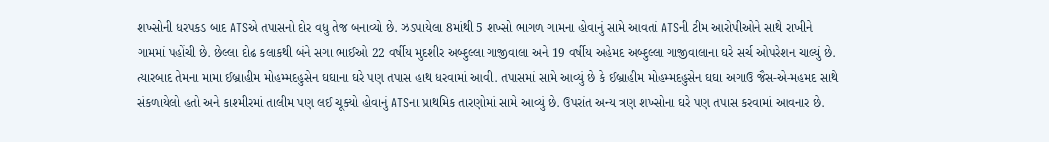શખ્સોની ધરપકડ બાદ ATSએ તપાસનો દોર વધુ તેજ બનાવ્યો છે. ઝડપાયેલા 8માંથી 5 શખ્સો ભાગળ ગામના હોવાનું સામે આવતાં ATSની ટીમ આરોપીઓને સાથે રાખીને ગામમાં પહોંચી છે. છેલ્લા દોઢ કલાકથી બંને સગા ભાઈઓ 22 વર્ષીય મુદશીર અબ્દુલ્લા ગાજીવાલા અને 19 વર્ષીય અહેમદ અબ્દુલ્લા ગાજીવાલાના ઘરે સર્ચ ઓપરેશન ચાલ્યું છે. ત્યારબાદ તેમના મામા ઈબ્રાહીમ મોહમ્મદહુસેન ઘઘાના ઘરે પણ તપાસ હાથ ધરવામાં આવી. તપાસમાં સામે આવ્યું છે કે ઈબ્રાહીમ મોહમ્મદહુસેન ઘઘા અગાઉ જૈસ-એ-મહમદ સાથે સંકળાયેલો હતો અને કાશ્મીરમાં તાલીમ પણ લઈ ચૂક્યો હોવાનું ATSના પ્રાથમિક તારણોમાં સામે આવ્યું છે. ઉપરાંત અન્ય ત્રણ શખ્સોના ઘરે પણ તપાસ કરવામાં આવનાર છે.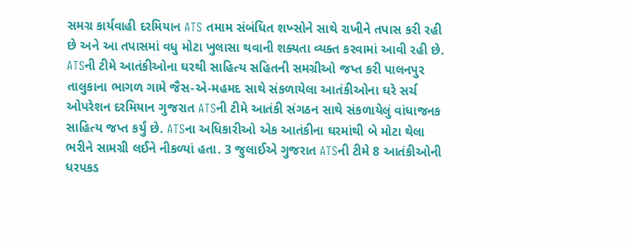સમગ્ર કાર્યવાહી દરમિયાન ATS તમામ સંબંધિત શખ્સોને સાથે રાખીને તપાસ કરી રહી છે અને આ તપાસમાં વધુ મોટા ખુલાસા થવાની શક્યતા વ્યક્ત કરવામાં આવી રહી છે. ATSની ટીમે આતંકીઓના ઘરથી સાહિત્ય સહિતની સમગ્રીઓ જપ્ત કરી પાલનપુર તાલુકાના ભાગળ ગામે જૈસ-એ-મહમદ સાથે સંકળાયેલા આતંકીઓના ઘરે સર્ચ ઓપરેશન દરમિયાન ગુજરાત ATSની ટીમે આતંકી સંગઠન સાથે સંકળાયેલું વાંધાજનક સાહિત્ય જપ્ત કર્યું છે. ATSના અધિકારીઓ એક આતંકીના ઘરમાંથી બે મોટા થેલા ભરીને સામગ્રી લઈને નીકળ્યાં હતા. 3 જુલાઈએ ગુજરાત ATSની ટીમે 8 આતંકીઓની ધરપકડ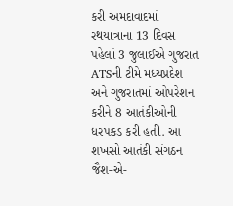કરી અમદાવાદમાં રથયાત્રાના 13 દિવસ પહેલાં 3 જુલાઈએ ગુજરાત ATSની ટીમે મધ્યપ્રદેશ અને ગુજરાતમાં ઓપરેશન કરીને 8 આતંકીઓની ધરપકડ કરી હતી. આ શખસો આતંકી સંગઠન જૈશ-એ-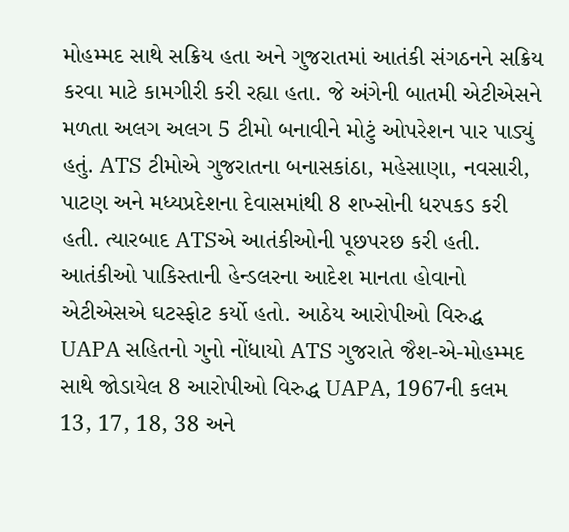મોહમ્મદ સાથે સક્રિય હતા અને ગુજરાતમાં આતંકી સંગઠનને સક્રિય કરવા માટે કામગીરી કરી રહ્યા હતા. જે અંગેની બાતમી એટીએસને મળતા અલગ અલગ 5 ટીમો બનાવીને મોટું ઓપરેશન પાર પાડ્યું હતું. ATS ટીમોએ ગુજરાતના બનાસકાંઠા, મહેસાણા, નવસારી, પાટણ અને મધ્યપ્રદેશના દેવાસમાંથી 8 શખ્સોની ધરપકડ કરી હતી. ત્યારબાદ ATSએ આતંકીઓની પૂછપરછ કરી હતી. આતંકીઓ પાકિસ્તાની હેન્ડલરના આદેશ માનતા હોવાનો એટીએસએ ઘટસ્ફોટ કર્યો હતો. આઠેય આરોપીઓ વિરુદ્ધ UAPA સહિતનો ગુનો નોંધાયો ATS ગુજરાતે જૈશ-એ-મોહમ્મદ સાથે જોડાયેલ 8 આરોપીઓ વિરુદ્ધ UAPA, 1967ની કલમ 13, 17, 18, 38 અને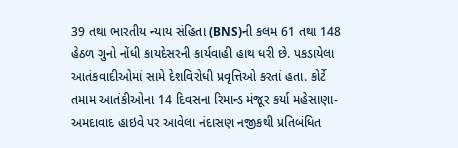39 તથા ભારતીય ન્યાય સંહિતા (BNS)ની કલમ 61 તથા 148 હેઠળ ગુનો નોંધી કાયદેસરની કાર્યવાહી હાથ ધરી છે. પકડાયેલા આતંકવાદીઓમાં સામે દેશવિરોધી પ્રવૃત્તિઓ કરતાં હતા. કોર્ટે તમામ આતંકીઓના 14 દિવસના રિમાન્ડ મંજૂર કર્યા મહેસાણા-અમદાવાદ હાઇવે પર આવેલા નંદાસણ નજીકથી પ્રતિબંધિત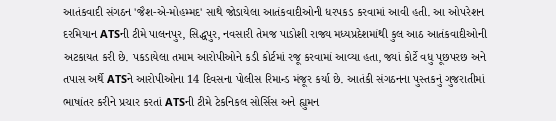આતંકવાદી સંગઠન 'જૈશ-એ-મોહમ્મદ' સાથે જોડાયેલા આતંકવાદીઓની ધરપકડ કરવામાં આવી હતી. આ ઓપરેશન દરમિયાન ATSની ટીમે પાલનપુર, સિદ્ધપુર, નવસારી તેમજ પાડોશી રાજ્ય મધ્યપ્રદેશમાંથી કુલ આઠ આતંકવાદીઓની અટકાયત કરી છે. પકડાયેલા તમામ આરોપીઓને કડી કોર્ટમાં રજૂ કરવામાં આવ્યા હતા, જ્યાં કોર્ટે વધુ પૂછપરછ અને તપાસ અર્થે ATSને આરોપીઓના 14 દિવસના પોલીસ રિમાન્ડ મંજૂર કર્યા છે. આતંકી સંગઠનના પુસ્તકનું ગુજરાતીમાં ભાષાંતર કરીને પ્રચાર કરતાં ATSની ટીમે ટેકનિકલ સોર્સિસ અને હ્યુમન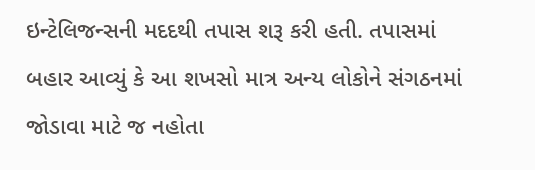ઇન્ટેલિજન્સની મદદથી તપાસ શરૂ કરી હતી. તપાસમાં બહાર આવ્યું કે આ શખસો માત્ર અન્ય લોકોને સંગઠનમાં જોડાવા માટે જ નહોતા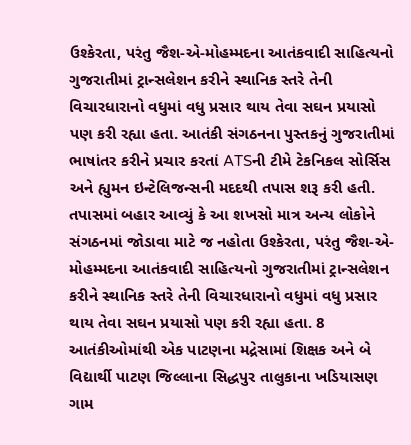ઉશ્કેરતા, પરંતુ જૈશ-એ-મોહમ્મદના આતંકવાદી સાહિત્યનો ગુજરાતીમાં ટ્રાન્સલેશન કરીને સ્થાનિક સ્તરે તેની વિચારધારાનો વધુમાં વધુ પ્રસાર થાય તેવા સઘન પ્રયાસો પણ કરી રહ્યા હતા. આતંકી સંગઠનના પુસ્તકનું ગુજરાતીમાં ભાષાંતર કરીને પ્રચાર કરતાં ATSની ટીમે ટેકનિકલ સોર્સિસ અને હ્યુમન ઇન્ટેલિજન્સની મદદથી તપાસ શરૂ કરી હતી. તપાસમાં બહાર આવ્યું કે આ શખસો માત્ર અન્ય લોકોને સંગઠનમાં જોડાવા માટે જ નહોતા ઉશ્કેરતા, પરંતુ જૈશ-એ-મોહમ્મદના આતંકવાદી સાહિત્યનો ગુજરાતીમાં ટ્રાન્સલેશન કરીને સ્થાનિક સ્તરે તેની વિચારધારાનો વધુમાં વધુ પ્રસાર થાય તેવા સઘન પ્રયાસો પણ કરી રહ્યા હતા. 8 આતંકીઓમાંથી એક પાટણના મદ્રેસામાં શિક્ષક અને બે વિદ્યાર્થી પાટણ જિલ્લાના સિદ્ધપુર તાલુકાના ખડિયાસણ ગામ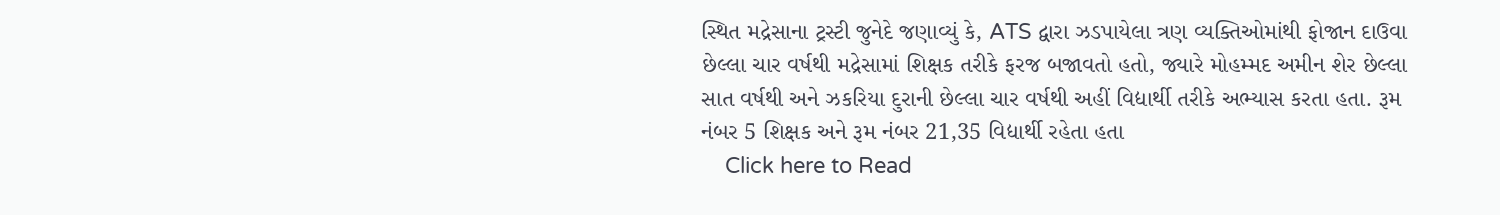સ્થિત મદ્રેસાના ટ્રસ્ટી જુનેદે જણાવ્યું કે, ATS દ્વારા ઝડપાયેલા ત્રણ વ્યક્તિઓમાંથી ફોજાન દાઉવા છેલ્લા ચાર વર્ષથી મદ્રેસામાં શિક્ષક તરીકે ફરજ બજાવતો હતો, જ્યારે મોહમ્મદ અમીન શેર છેલ્લા સાત વર્ષથી અને ઝકરિયા દુરાની છેલ્લા ચાર વર્ષથી અહીં વિદ્યાર્થી તરીકે અભ્યાસ કરતા હતા. રૂમ નંબર 5 શિક્ષક અને રૂમ નંબર 21,35 વિદ્યાર્થી રહેતા હતા
    Click here to Read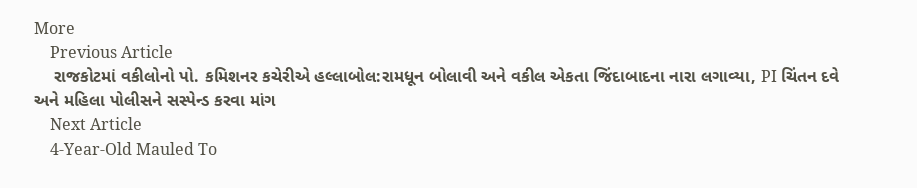More
    Previous Article
    રાજકોટમાં વકીલોનો પો. કમિશનર કચેરીએ હલ્લાબોલ:રામધૂન બોલાવી અને વકીલ એકતા જિંદાબાદના નારા લગાવ્યા, PI ચિંતન દવે અને મહિલા પોલીસને સસ્પેન્ડ કરવા માંગ
    Next Article
    4-Year-Old Mauled To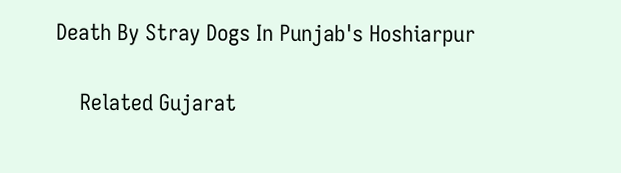Death By Stray Dogs In Punjab's Hoshiarpur

    Related Gujarat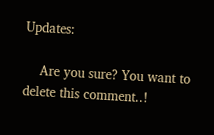Updates:

    Are you sure? You want to delete this comment..!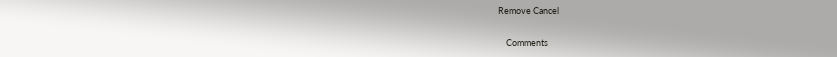Remove Cancel

    Comments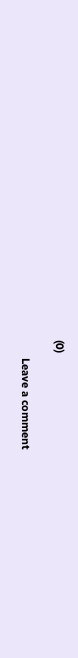(0)

      Leave a comment